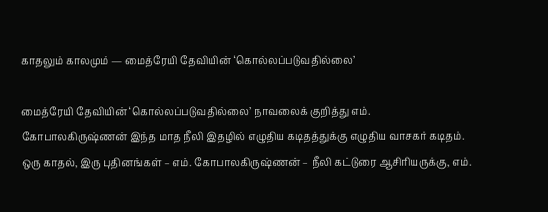காதலும் காலமும் — மைத்ரேயி தேவியின் ‘கொல்லப்படுவதில்லை’

மைத்ரேயி தேவியின் ‘கொல்லப்படுவதில்லை’ நாவலைக் குறித்து எம். கோபாலகிருஷ்ணன் இந்த மாத நீலி இதழில் எழுதிய கடிதத்துக்கு எழுதிய வாசகர் கடிதம். ஒரு காதல், இரு புதினங்கள் – எம். கோபாலகிருஷ்ணன் – நீலி கட்டுரை ஆசிரியருக்கு, எம்.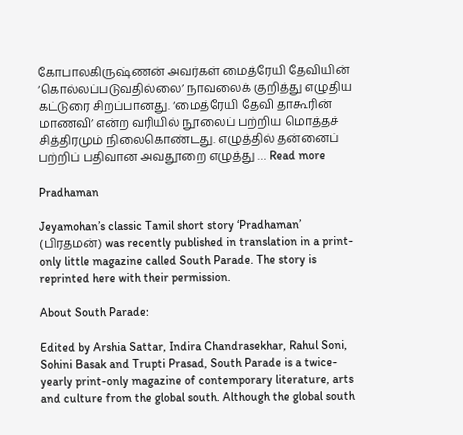கோபாலகிருஷ்ணன் அவர்கள் மைத்ரேயி தேவியின் ‘கொல்லப்படுவதில்லை’ நாவலைக் குறித்து எழுதிய கட்டுரை சிறப்பானது. ‘மைத்ரேயி தேவி தாகூரின் மாணவி’ என்ற வரியில் நூலைப் பற்றிய மொத்தச் சித்திரமும் நிலைகொண்டது. எழுத்தில் தன்னைப் பற்றிப் பதிவான அவதூறை எழுத்து … Read more

Pradhaman

Jeyamohan’s classic Tamil short story ‘Pradhaman’ (பிரதமன்) was recently published in translation in a print-only little magazine called South Parade. The story is reprinted here with their permission.

About South Parade:

Edited by Arshia Sattar, Indira Chandrasekhar, Rahul Soni, Sohini Basak and Trupti Prasad, South Parade is a twice-yearly print-only magazine of contemporary literature, arts and culture from the global south. Although the global south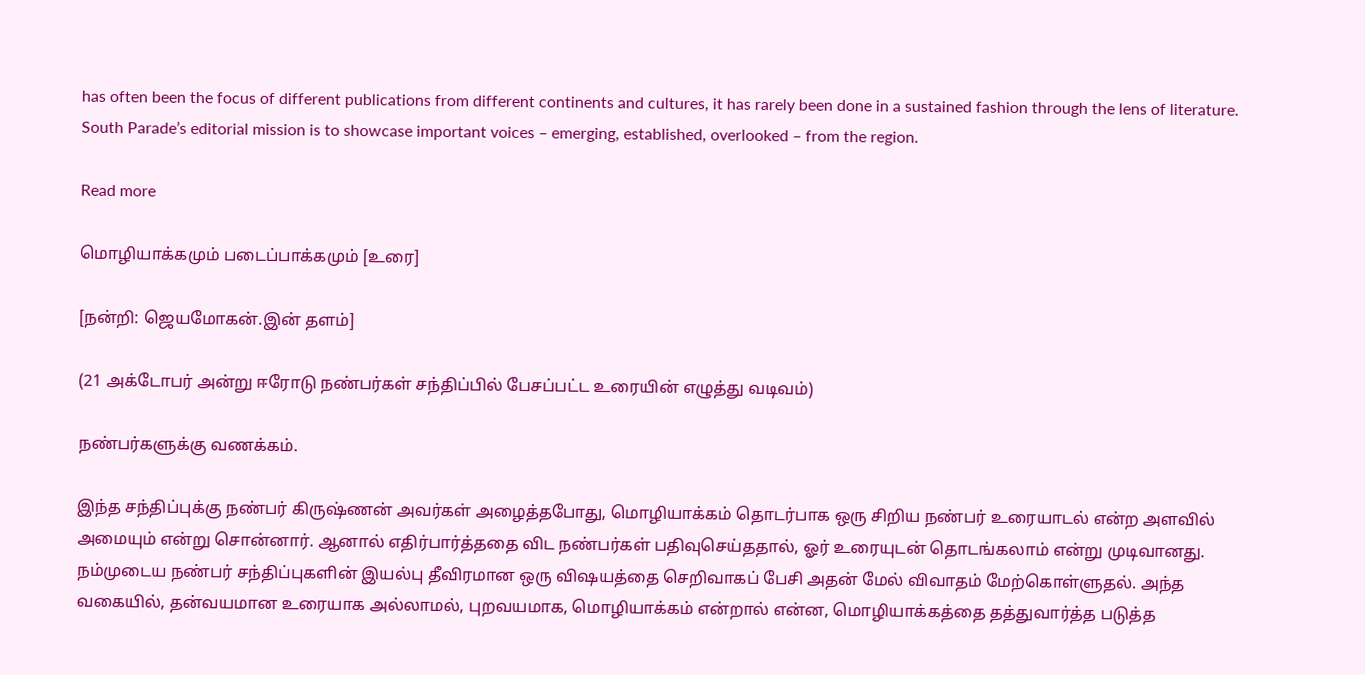has often been the focus of different publications from different continents and cultures, it has rarely been done in a sustained fashion through the lens of literature. South Parade’s editorial mission is to showcase important voices – emerging, established, overlooked – from the region.

Read more

மொழியாக்கமும் படைப்பாக்கமும் [உரை]

[நன்றி: ஜெயமோகன்.இன் தளம்]

(21 அக்டோபர் அன்று ஈரோடு நண்பர்கள் சந்திப்பில் பேசப்பட்ட உரையின் எழுத்து வடிவம்)

நண்பர்களுக்கு வணக்கம்.

இந்த சந்திப்புக்கு நண்பர் கிருஷ்ணன் அவர்கள் அழைத்தபோது, மொழியாக்கம் தொடர்பாக ஒரு சிறிய நண்பர் உரையாடல் என்ற அளவில் அமையும் என்று சொன்னார். ஆனால் எதிர்பார்த்ததை விட நண்பர்கள் பதிவுசெய்ததால், ஓர் உரையுடன் தொடங்கலாம் என்று முடிவானது. நம்முடைய நண்பர் சந்திப்புகளின் இயல்பு தீவிரமான ஒரு விஷயத்தை செறிவாகப் பேசி அதன் மேல் விவாதம் மேற்கொள்ளுதல். அந்த வகையில், தன்வயமான உரையாக அல்லாமல், புறவயமாக, மொழியாக்கம் என்றால் என்ன, மொழியாக்கத்தை தத்துவார்த்த படுத்த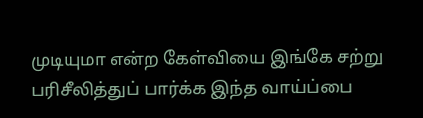முடியுமா என்ற கேள்வியை இங்கே சற்று பரிசீலித்துப் பார்க்க இந்த வாய்ப்பை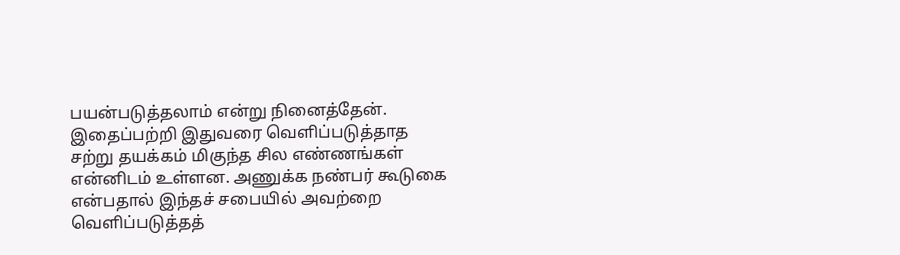பயன்படுத்தலாம் என்று நினைத்தேன். இதைப்பற்றி இதுவரை வெளிப்படுத்தாத சற்று தயக்கம் மிகுந்த சில எண்ணங்கள் என்னிடம் உள்ளன. அணுக்க நண்பர் கூடுகை என்பதால் இந்தச் சபையில் அவற்றை வெளிப்படுத்தத்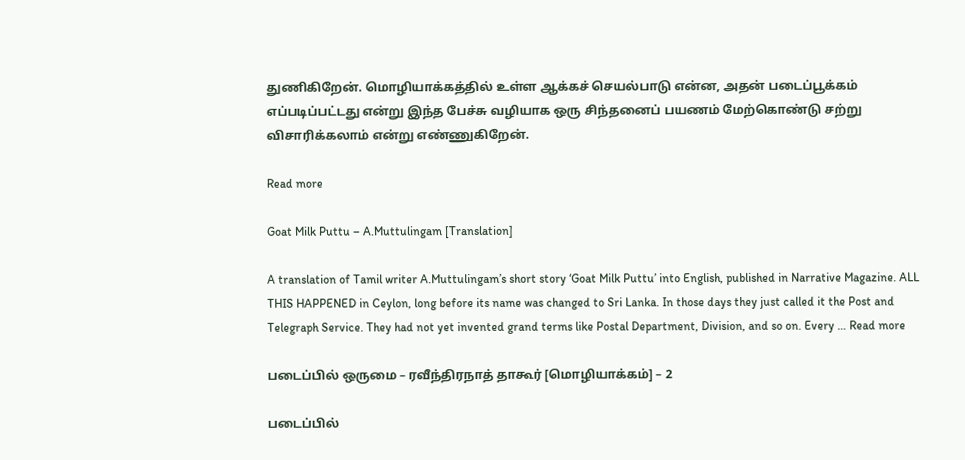துணிகிறேன். மொழியாக்கத்தில் உள்ள ஆக்கச் செயல்பாடு என்ன, அதன் படைப்பூக்கம் எப்படிப்பட்டது என்று இந்த பேச்சு வழியாக ஒரு சிந்தனைப் பயணம் மேற்கொண்டு சற்று விசாரிக்கலாம் என்று எண்ணுகிறேன்.

Read more

Goat Milk Puttu – A.Muttulingam [Translation]

A translation of Tamil writer A.Muttulingam’s short story ‘Goat Milk Puttu’ into English, published in Narrative Magazine. ALL THIS HAPPENED in Ceylon, long before its name was changed to Sri Lanka. In those days they just called it the Post and Telegraph Service. They had not yet invented grand terms like Postal Department, Division, and so on. Every … Read more

படைப்பில் ஒருமை – ரவீந்திரநாத் தாகூர் [மொழியாக்கம்] – 2

படைப்பில்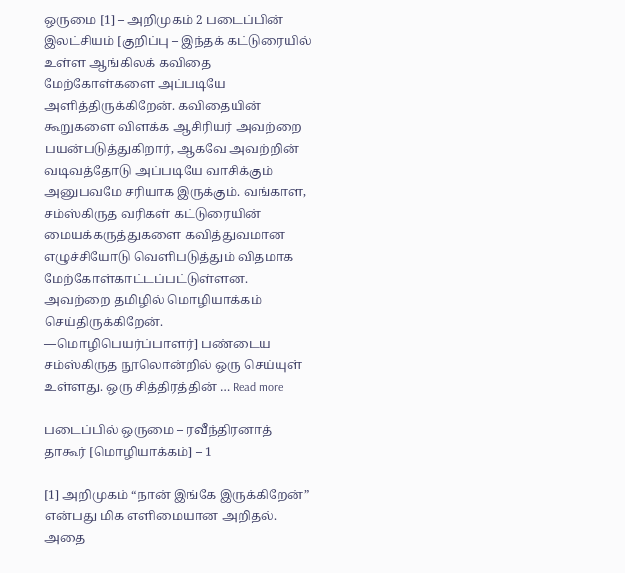ஒருமை [1] – அறிமுகம் 2 படைப்பின் இலட்சியம் [குறிப்பு – இந்தக் கட்டுரையில் உள்ள ஆங்கிலக் கவிதை மேற்கோள்களை அப்படியே அளித்திருக்கிறேன். கவிதையின் கூறுகளை விளக்க ஆசிரியர் அவற்றை பயன்படுத்துகிறார், ஆகவே அவற்றின் வடிவத்தோடு அப்படியே வாசிக்கும் அனுபவமே சரியாக இருக்கும். வங்காள, சம்ஸ்கிருத வரிகள் கட்டுரையின் மையக்கருத்துகளை கவித்துவமான எழுச்சியோடு வெளிபடுத்தும் விதமாக மேற்கோள்காட்டப்பட்டுள்ளன. அவற்றை தமிழில் மொழியாக்கம் செய்திருக்கிறேன். —மொழிபெயர்ப்பாளர்] பண்டைய சம்ஸ்கிருத நூலொன்றில் ஒரு செய்யுள் உள்ளது. ஒரு சித்திரத்தின் … Read more

படைப்பில் ஒருமை – ரவீந்திரனாத் தாகூர் [மொழியாக்கம்] – 1

[1] அறிமுகம் “நான் இங்கே இருக்கிறேன்” என்பது மிக எளிமையான அறிதல். அதை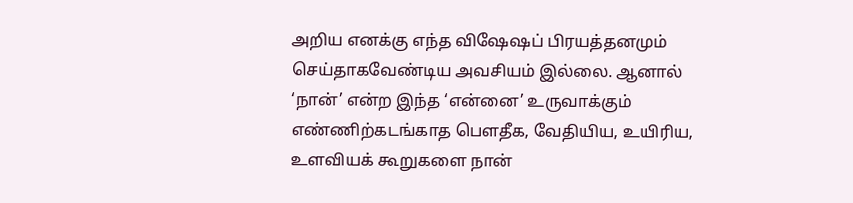அறிய எனக்கு எந்த விஷேஷப் பிரயத்தனமும் செய்தாகவேண்டிய அவசியம் இல்லை. ஆனால் ‘நான்’ என்ற இந்த ‘என்னை’ உருவாக்கும் எண்ணிற்கடங்காத பௌதீக, வேதியிய, உயிரிய, உளவியக் கூறுகளை நான்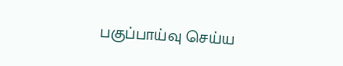பகுப்பாய்வு செய்ய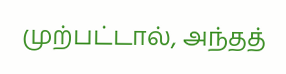முற்பட்டால், அந்தத்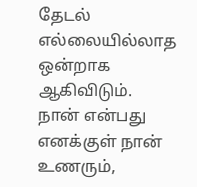தேடல் எல்லையில்லாத ஒன்றாக ஆகிவிடும். நான் என்பது எனக்குள் நான் உணரும்,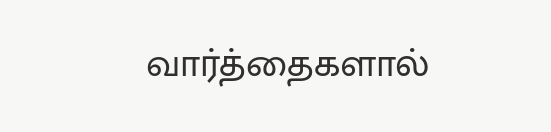வார்த்தைகளால்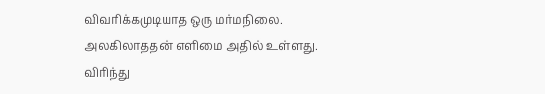விவரிக்கமுடியாத ஒரு மர்மநிலை. அலகிலாததன் எளிமை அதில் உள்ளது. விரிந்து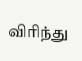விரிந்து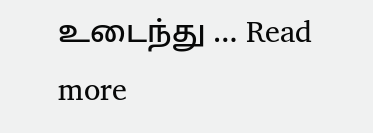உடைந்து … Read more